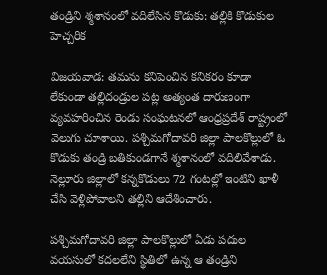తండ్రిని శ్మశానంలో వదిలేసిన కొడుకు: తల్లికి కొడుకుల హెచ్చరిక

విజయవాడ: తమను కనిపెంచిన కనికరం కూడా లేకుండా తల్లిదండ్రుల పట్ల అత్యంత దారుణంగా వ్యవహరించిన రెండు సంఘటనలో ఆంధ్రప్రదేశ్ రాష్ట్రంలో వెలుగు చూశాయి. పశ్చిమగోదావరి జిల్లా పాలకొల్లులో ఓ కొడుకు తండ్రి బతికుండగానే శ్మశానంలో వదిలివేశాడు. నెల్లూరు జిల్లాలో కన్నకొడులు 72 గంటల్లో ఇంటిని ఖాళీ చేసి వెళ్లిపోవాలని తల్లిని ఆదేశించారు.

పశ్చిమగోదావరి జిల్లా పాలకొల్లులో ఏడు పదుల వయసులో కదలలేని స్థితిలో ఉన్న ఆ తండ్రిని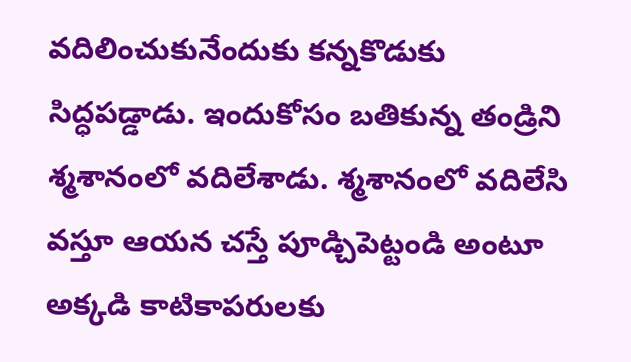వదిలించుకునేందుకు కన్నకొడుకు సిద్ధపడ్డాడు. ఇందుకోసం బతికున్న తండ్రిని శ్మశానంలో వదిలేశాడు. శ్మశానంలో వదిలేసి వస్తూ ఆయన చస్తే పూడ్చిపెట్టండి అంటూ అక్కడి కాటికాపరులకు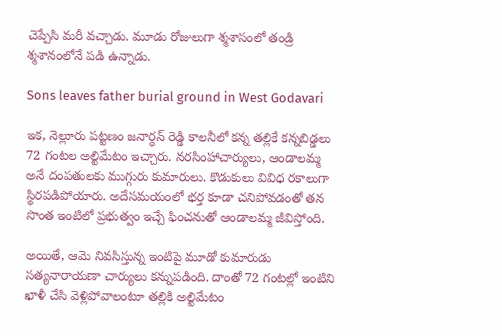చెప్పేసి మరీ వచ్చాడు. మూడు రోజులుగా శ్మశాసంలో తండ్రి శ్మశానంలోనే పడి ఉన్నాడు.

Sons leaves father burial ground in West Godavari

ఇక, నెల్లూరు పట్టణం జనార్ధన్ రెడ్డి కాలనీలో కన్న తల్లికే కన్నబిడ్డలు 72 గంటల అల్టిమేటం ఇచ్చారు. నరసింహాచార్యులు, ఆండాలమ్మ అనే దంపతులకు ముగ్గురు కుమారులు. కొడుకులు వివిధ రకాలుగా స్థిరపడిపోయారు. అదేసమయంలో భర్త కూడా చనిపోవడంతో తన సొంత ఇంటిలో ప్రభుత్వం ఇచ్చే ఫించనుతో ఆండాలమ్మ జీవిస్తోంది.

అయితే, ఆమె నివసిస్తున్న ఇంటిపై మూడో కుమారుడు సత్యనారాయణా చార్యులు కన్నుపడింది. దాంతో 72 గంటల్లో ఇంటిని ఖాళీ చేసి వెళ్లిపోవాలంటూ తల్లికి అల్టిమేటం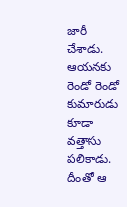జారీ చేశాడు. ఆయనకు రెండో రెండో కుమారుడు కూడా వత్తాసు పలికాడు. దీంతో ఆ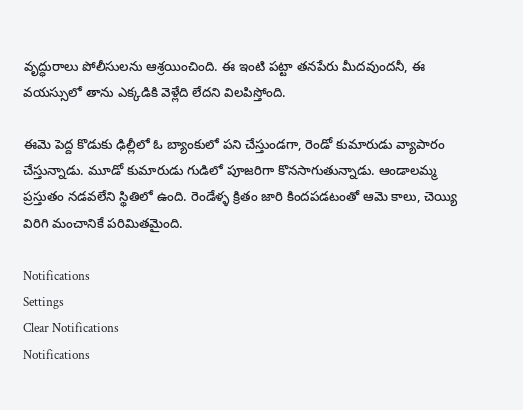వృద్ధురాలు పోలీసులను ఆశ్రయించింది. ఈ ఇంటి పట్టా తనపేరు మీదవుందనీ, ఈ వయస్సులో తాను ఎక్కడికి వెళ్లేది లేదని విలపిస్తోంది.

ఈమె పెద్ద కొడుకు ఢిల్లీలో ఓ బ్యాంకులో పని చేస్తుండగా, రెండో కుమారుడు వ్యాపారం చేస్తున్నాడు. మూడో కుమారుడు గుడిలో పూజరిగా కొనసాగుతున్నాడు. ఆండాలమ్మ ప్రస్తుతం నడవలేని స్థితిలో ఉంది. రెండేళ్ళ క్రితం జారి కిందపడటంతో ఆమె కాలు, చెయ్యి విరిగి మంచానికే పరిమితమైంది.

Notifications
Settings
Clear Notifications
Notifications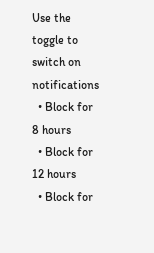Use the toggle to switch on notifications
  • Block for 8 hours
  • Block for 12 hours
  • Block for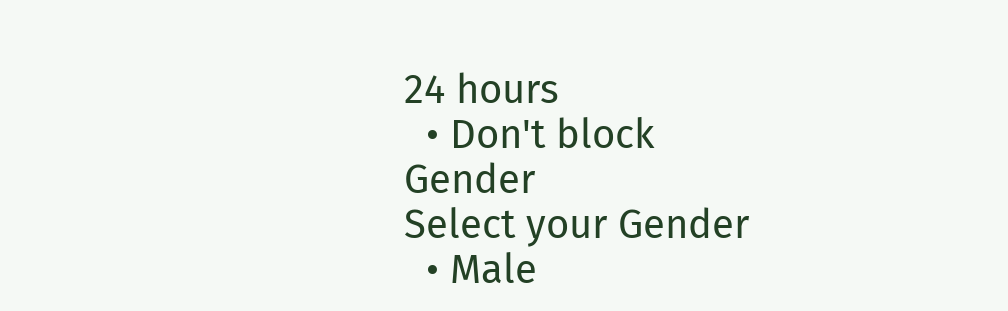24 hours
  • Don't block
Gender
Select your Gender
  • Male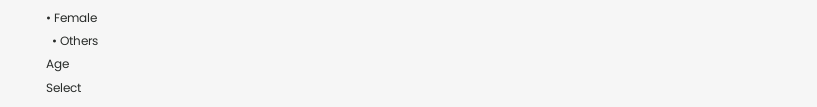• Female
  • Others
Age
Select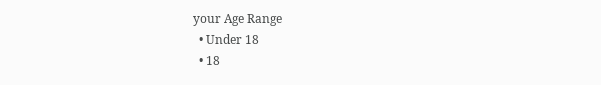your Age Range
  • Under 18
  • 18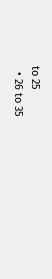to 25
  • 26 to 35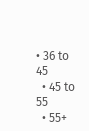• 36 to 45
  • 45 to 55
  • 55+